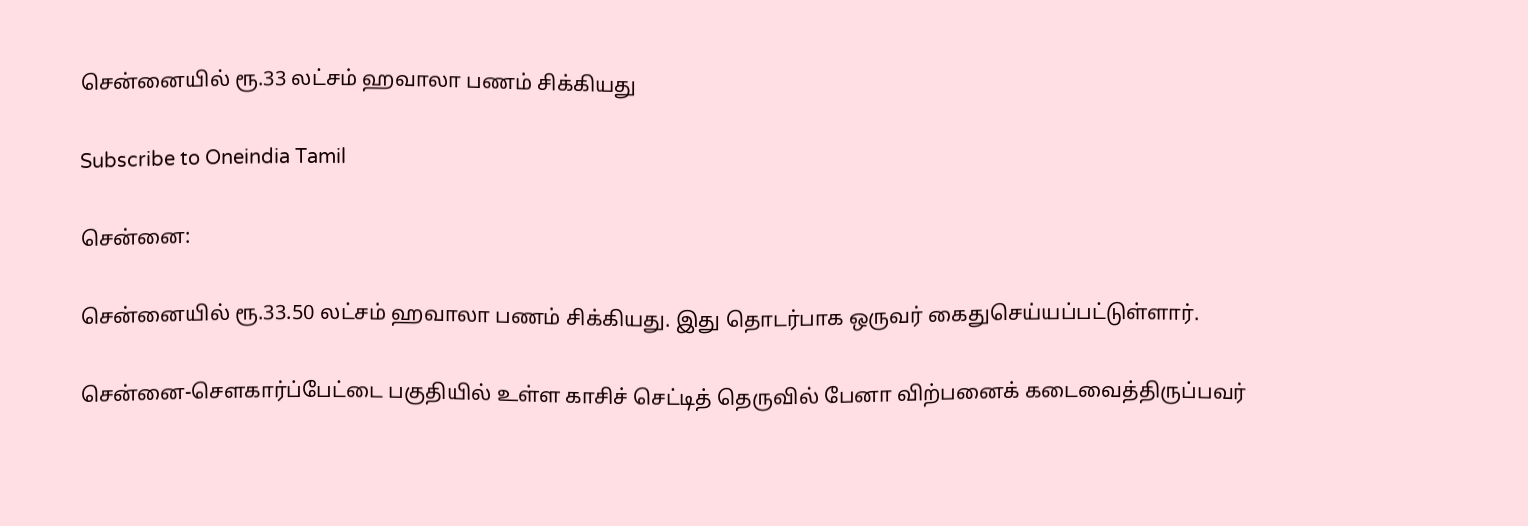சென்னையில் ரூ.33 லட்சம் ஹவாலா பணம் சிக்கியது

Subscribe to Oneindia Tamil

சென்னை:

சென்னையில் ரூ.33.50 லட்சம் ஹவாலா பணம் சிக்கியது. இது தொடர்பாக ஒருவர் கைதுசெய்யப்பட்டுள்ளார்.

சென்னை-செளகார்ப்பேட்டை பகுதியில் உள்ள காசிச் செட்டித் தெருவில் பேனா விற்பனைக் கடைவைத்திருப்பவர்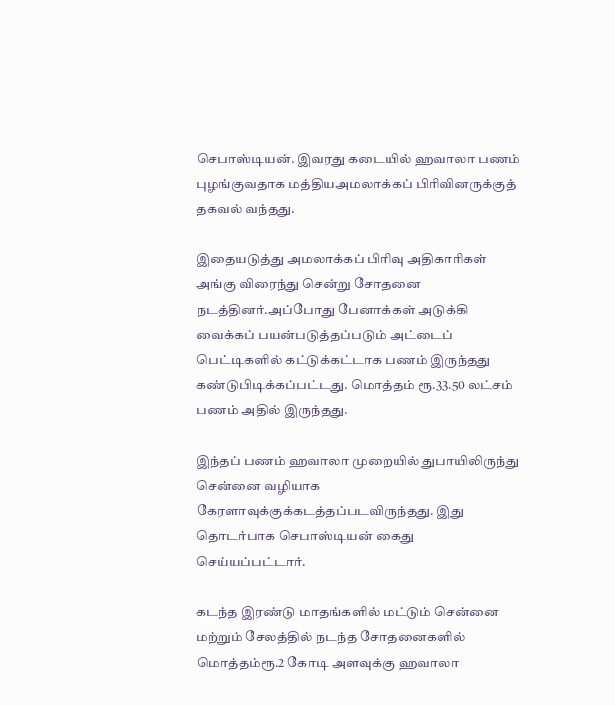செபாஸ்டியன். இவரது கடையில் ஹவாலா பணம் புழங்குவதாக மத்தியஅமலாக்கப் பிரிவினருக்குத் தகவல் வந்தது.

இதையடுத்து அமலாக்கப் பிரிவு அதிகாரிகள் அங்கு விரைந்து சென்று சோதனை நடத்தினர்.அப்போது பேனாக்கள் அடுக்கி வைக்கப் பயன்படுத்தப்படும் அட்டைப் பெட்டிகளில் கட்டுக்கட்டாக பணம் இருந்தது கண்டுபிடிக்கப்பட்டது. மொத்தம் ரூ.33.50 லட்சம் பணம் அதில் இருந்தது.

இந்தப் பணம் ஹவாலா முறையில் துபாயிலிருந்து சென்னை வழியாக கேரளாவுக்குக்கடத்தப்படவிருந்தது. இது தொடர்பாக செபாஸ்டியன் கைது செய்யப்பட்டார்.

கடந்த இரண்டு மாதங்களில் மட்டும் சென்னை மற்றும் சேலத்தில் நடந்த சோதனைகளில் மொத்தம்ரூ.2 கோடி அளவுக்கு ஹவாலா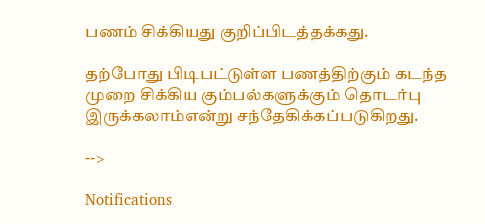பணம் சிக்கியது குறிப்பிடத்தக்கது.

தற்போது பிடிபட்டுள்ள பணத்திற்கும் கடந்த முறை சிக்கிய கும்பல்களுக்கும் தொடர்பு இருக்கலாம்என்று சந்தேகிக்கப்படுகிறது.

-->

Notifications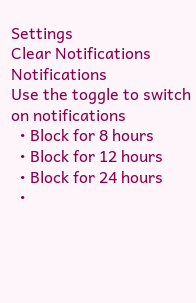Settings
Clear Notifications
Notifications
Use the toggle to switch on notifications
  • Block for 8 hours
  • Block for 12 hours
  • Block for 24 hours
  •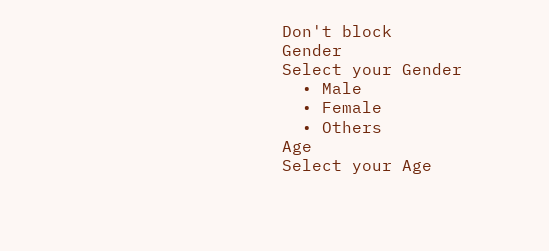Don't block
Gender
Select your Gender
  • Male
  • Female
  • Others
Age
Select your Age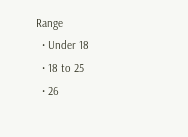Range
  • Under 18
  • 18 to 25
  • 26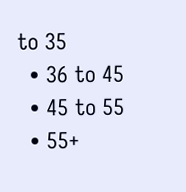to 35
  • 36 to 45
  • 45 to 55
  • 55+